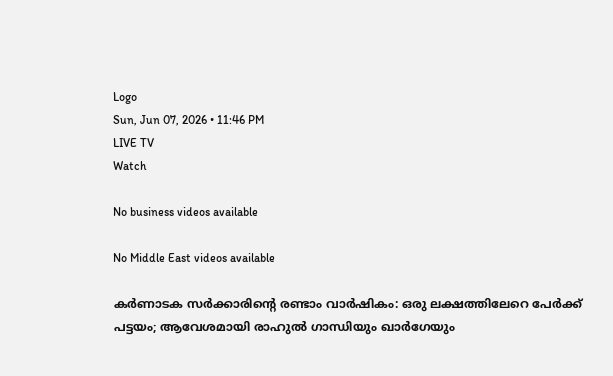Logo
Sun, Jun 07, 2026 • 11:46 PM
LIVE TV
Watch

No business videos available

No Middle East videos available

കര്‍ണാടക സര്‍ക്കാരിന്റെ രണ്ടാം വാര്‍ഷികം: ഒരു ലക്ഷത്തിലേറെ പേര്‍ക്ക് പട്ടയം; ആവേശമായി രാഹുല്‍ ഗാന്ധിയും ഖാര്‍ഗേയും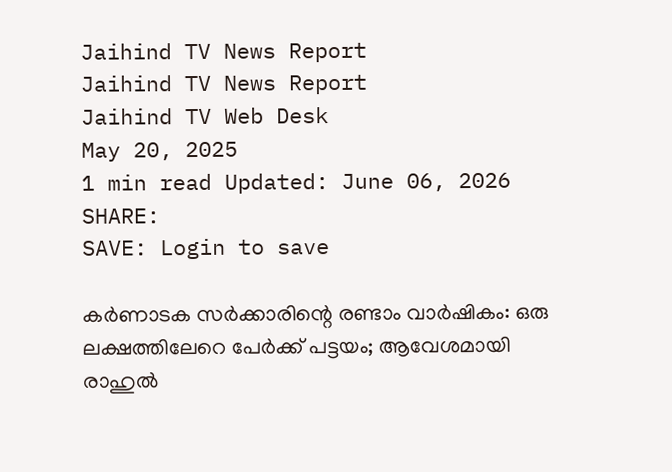Jaihind TV News Report
Jaihind TV News Report
Jaihind TV Web Desk
May 20, 2025
1 min read Updated: June 06, 2026
SHARE:
SAVE: Login to save

കര്‍ണാടക സര്‍ക്കാരിന്റെ രണ്ടാം വാര്‍ഷികം: ഒരു ലക്ഷത്തിലേറെ പേര്‍ക്ക് പട്ടയം; ആവേശമായി രാഹുല്‍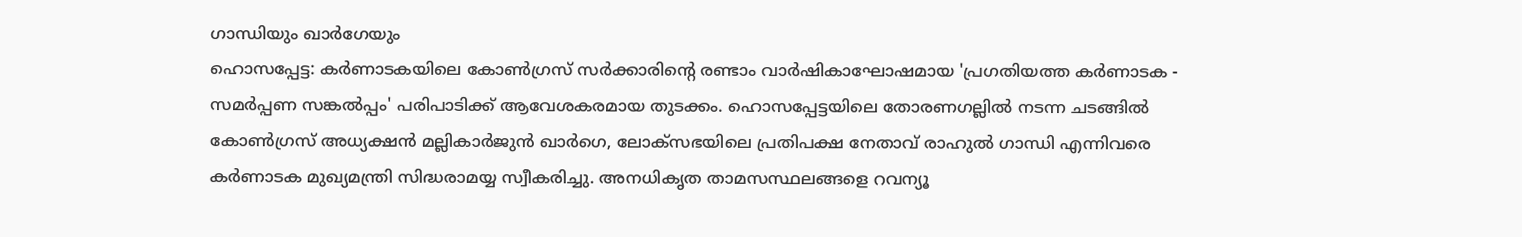ഗാന്ധിയും ഖാര്‍ഗേയും
ഹൊസപ്പേട്ട: കര്‍ണാടകയിലെ കോണ്‍ഗ്രസ് സര്‍ക്കാരിന്റെ രണ്ടാം വാര്‍ഷികാഘോഷമായ 'പ്രഗതിയത്ത കര്‍ണാടക - സമര്‍പ്പണ സങ്കല്‍പ്പം' പരിപാടിക്ക് ആവേശകരമായ തുടക്കം. ഹൊസപ്പേട്ടയിലെ തോരണഗല്ലില്‍ നടന്ന ചടങ്ങില്‍ കോണ്‍ഗ്രസ് അധ്യക്ഷന്‍ മല്ലികാര്‍ജുന്‍ ഖാര്‍ഗെ, ലോക്സഭയിലെ പ്രതിപക്ഷ നേതാവ് രാഹുല്‍ ഗാന്ധി എന്നിവരെ കര്‍ണാടക മുഖ്യമന്ത്രി സിദ്ധരാമയ്യ സ്വീകരിച്ചു. അനധികൃത താമസസ്ഥലങ്ങളെ റവന്യൂ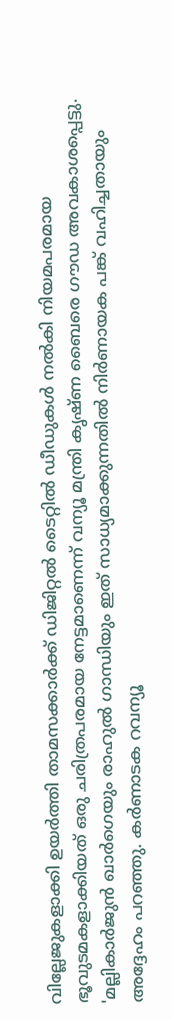വില്ലേജുകളാക്കി ഉയര്‍ത്തി താമസക്കാര്‍ക്ക് ഡിജിറ്റല്‍ ടൈറ്റില്‍ ഡീഡുകള്‍ നല്‍കി നിയമപരമായ ഭൂവുടമകളാക്കിയത് ഒരു ചരിത്രപരമായ നേട്ടമാണെന്ന് വന്യൂ മന്ത്രി കൃഷ്ണ ബൈരെ ഗൗഡ അവകാശപ്പെട്ടു. 'മല്ലികാര്‍ജുന്‍ ഖാര്‍ഗെയും രാഹുല്‍ ഗാന്ധിയും ഇത് സാധ്യമാക്കുന്നതില്‍ നിര്‍ണായക പങ്ക് വഹിച്ചതായും അദ്ദേഹം പറഞ്ഞു. കര്‍ണാടക റവന്യൂ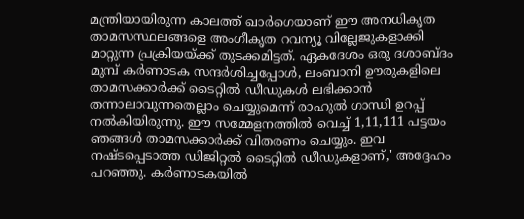മന്ത്രിയായിരുന്ന കാലത്ത് ഖാര്‍ഗെയാണ് ഈ അനധികൃത താമസസ്ഥലങ്ങളെ അംഗീകൃത റവന്യൂ വില്ലേജുകളാക്കി മാറ്റുന്ന പ്രക്രിയയ്ക്ക് തുടക്കമിട്ടത്. ഏകദേശം ഒരു ദശാബ്ദം മുമ്പ് കര്‍ണാടക സന്ദര്‍ശിച്ചപ്പോള്‍, ലംബാനി ഊരുകളിലെ താമസക്കാര്‍ക്ക് ടൈറ്റില്‍ ഡീഡുകള്‍ ലഭിക്കാന്‍ തന്നാലാവുന്നതെല്ലാം ചെയ്യുമെന്ന് രാഹുല്‍ ഗാന്ധി ഉറപ്പ് നല്‍കിയിരുന്നു. ഈ സമ്മേളനത്തില്‍ വെച്ച് 1,11,111 പട്ടയം ഞങ്ങള്‍ താമസക്കാര്‍ക്ക് വിതരണം ചെയ്യും. ഇവ നഷ്ടപ്പെടാത്ത ഡിജിറ്റല്‍ ടൈറ്റില്‍ ഡീഡുകളാണ്,' അദ്ദേഹം പറഞ്ഞു. കര്‍ണാടകയില്‍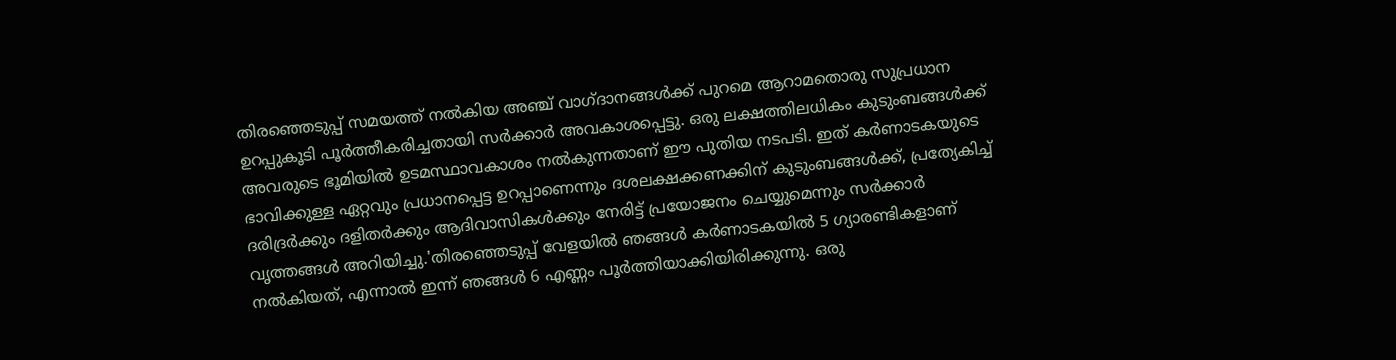തിരഞ്ഞെടുപ്പ് സമയത്ത് നല്‍കിയ അഞ്ച് വാഗ്ദാനങ്ങള്‍ക്ക് പുറമെ ആറാമതൊരു സുപ്രധാന ഉറപ്പുകൂടി പൂര്‍ത്തീകരിച്ചതായി സര്‍ക്കാര്‍ അവകാശപ്പെട്ടു. ഒരു ലക്ഷത്തിലധികം കുടുംബങ്ങള്‍ക്ക് അവരുടെ ഭൂമിയില്‍ ഉടമസ്ഥാവകാശം നല്‍കുന്നതാണ് ഈ പുതിയ നടപടി. ഇത് കര്‍ണാടകയുടെ ഭാവിക്കുള്ള ഏറ്റവും പ്രധാനപ്പെട്ട ഉറപ്പാണെന്നും ദശലക്ഷക്കണക്കിന് കുടുംബങ്ങള്‍ക്ക്, പ്രത്യേകിച്ച് ദരിദ്രര്‍ക്കും ദളിതര്‍ക്കും ആദിവാസികള്‍ക്കും നേരിട്ട് പ്രയോജനം ചെയ്യുമെന്നും സര്‍ക്കാര്‍ വൃത്തങ്ങള്‍ അറിയിച്ചു.'തിരഞ്ഞെടുപ്പ് വേളയില്‍ ഞങ്ങള്‍ കര്‍ണാടകയില്‍ 5 ഗ്യാരണ്ടികളാണ് നല്‍കിയത്, എന്നാല്‍ ഇന്ന് ഞങ്ങള്‍ 6 എണ്ണം പൂര്‍ത്തിയാക്കിയിരിക്കുന്നു. ഒരു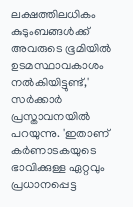ലക്ഷത്തിലധികം കുടുംബങ്ങള്‍ക്ക് അവരുടെ ഭൂമിയില്‍ ഉടമസ്ഥാവകാശം നല്‍കിയിട്ടുണ്ട്,' സര്‍ക്കാര്‍ പ്രസ്താവനയില്‍ പറയുന്നു. 'ഇതാണ് കര്‍ണാടകയുടെ ഭാവിക്കുള്ള ഏറ്റവും പ്രധാനപ്പെട്ട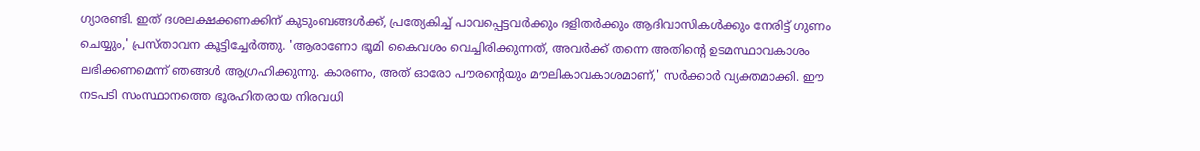ഗ്യാരണ്ടി. ഇത് ദശലക്ഷക്കണക്കിന് കുടുംബങ്ങള്‍ക്ക്, പ്രത്യേകിച്ച് പാവപ്പെട്ടവര്‍ക്കും ദളിതര്‍ക്കും ആദിവാസികള്‍ക്കും നേരിട്ട് ഗുണം ചെയ്യും,' പ്രസ്താവന കൂട്ടിച്ചേര്‍ത്തു. 'ആരാണോ ഭൂമി കൈവശം വെച്ചിരിക്കുന്നത്, അവര്‍ക്ക് തന്നെ അതിന്റെ ഉടമസ്ഥാവകാശം ലഭിക്കണമെന്ന് ഞങ്ങള്‍ ആഗ്രഹിക്കുന്നു. കാരണം, അത് ഓരോ പൗരന്റെയും മൗലികാവകാശമാണ്,' സര്‍ക്കാര്‍ വ്യക്തമാക്കി. ഈ നടപടി സംസ്ഥാനത്തെ ഭൂരഹിതരായ നിരവധി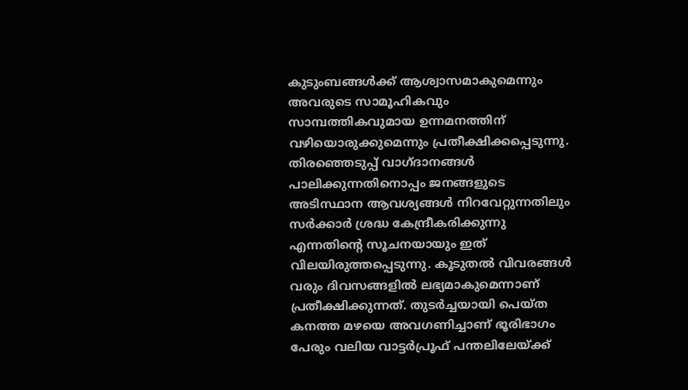കുടുംബങ്ങള്‍ക്ക് ആശ്വാസമാകുമെന്നും അവരുടെ സാമൂഹികവും സാമ്പത്തികവുമായ ഉന്നമനത്തിന് വഴിയൊരുക്കുമെന്നും പ്രതീക്ഷിക്കപ്പെടുന്നു. തിരഞ്ഞെടുപ്പ് വാഗ്ദാനങ്ങള്‍ പാലിക്കുന്നതിനൊപ്പം ജനങ്ങളുടെ അടിസ്ഥാന ആവശ്യങ്ങള്‍ നിറവേറ്റുന്നതിലും സര്‍ക്കാര്‍ ശ്രദ്ധ കേന്ദ്രീകരിക്കുന്നു എന്നതിന്റെ സൂചനയായും ഇത് വിലയിരുത്തപ്പെടുന്നു. കൂടുതല്‍ വിവരങ്ങള്‍ വരും ദിവസങ്ങളില്‍ ലഭ്യമാകുമെന്നാണ് പ്രതീക്ഷിക്കുന്നത്. തുടര്‍ച്ചയായി പെയ്ത കനത്ത മഴയെ അവഗണിച്ചാണ് ഭൂരിഭാഗം പേരും വലിയ വാട്ടര്‍പ്രൂഫ് പന്തലിലേയ്ക്ക്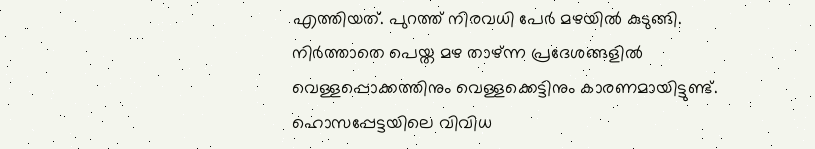എത്തിയത്. പുറത്ത് നിരവധി പേര്‍ മഴയില്‍ കുടുങ്ങി. നിര്‍ത്താതെ പെയ്ത മഴ താഴ്ന്ന പ്രദേശങ്ങളില്‍ വെള്ളപ്പൊക്കത്തിനും വെള്ളക്കെട്ടിനും കാരണമായിട്ടുണ്ട്. ഹൊസപ്പേട്ടയിലെ വിവിധ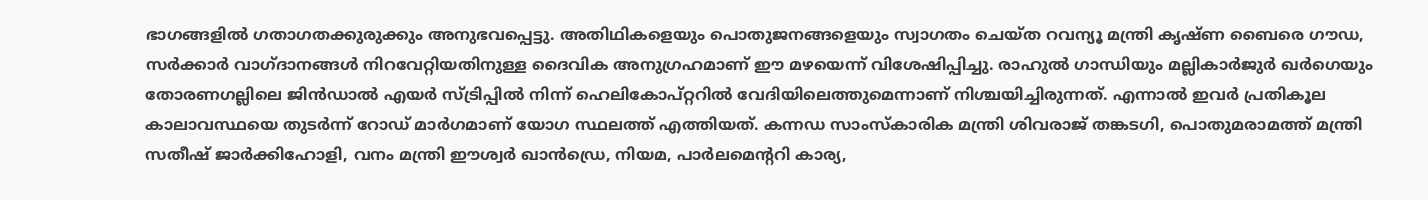ഭാഗങ്ങളില്‍ ഗതാഗതക്കുരുക്കും അനുഭവപ്പെട്ടു. അതിഥികളെയും പൊതുജനങ്ങളെയും സ്വാഗതം ചെയ്ത റവന്യൂ മന്ത്രി കൃഷ്ണ ബൈരെ ഗൗഡ, സര്‍ക്കാര്‍ വാഗ്ദാനങ്ങള്‍ നിറവേറ്റിയതിനുള്ള ദൈവിക അനുഗ്രഹമാണ് ഈ മഴയെന്ന് വിശേഷിപ്പിച്ചു. രാഹുല്‍ ഗാന്ധിയും മല്ലികാര്‍ജുര്‍ ഖര്‍ഗെയും തോരണഗല്ലിലെ ജിന്‍ഡാല്‍ എയര്‍ സ്ട്രിപ്പില്‍ നിന്ന് ഹെലികോപ്റ്ററില്‍ വേദിയിലെത്തുമെന്നാണ് നിശ്ചയിച്ചിരുന്നത്. എന്നാല്‍ ഇവര്‍ പ്രതികൂല കാലാവസ്ഥയെ തുടര്‍ന്ന് റോഡ് മാര്‍ഗമാണ് യോഗ സ്ഥലത്ത് എത്തിയത്. കന്നഡ സാംസ്‌കാരിക മന്ത്രി ശിവരാജ് തങ്കടഗി, പൊതുമരാമത്ത് മന്ത്രി സതീഷ് ജാര്‍ക്കിഹോളി, വനം മന്ത്രി ഈശ്വര്‍ ഖാന്‍ഡ്രെ, നിയമ, പാര്‍ലമെന്ററി കാര്യ,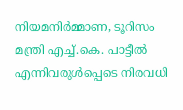നിയമനിര്‍മ്മാണ, ടൂറിസം മന്ത്രി എച്ച്.കെ. പാട്ടീല്‍ എന്നിവരുള്‍പ്പെടെ നിരവധി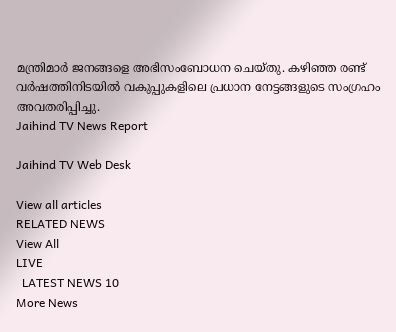മന്ത്രിമാര്‍ ജനങ്ങളെ അഭിസംബോധന ചെയ്തു. കഴിഞ്ഞ രണ്ട് വര്‍ഷത്തിനിടയില്‍ വകുപ്പുകളിലെ പ്രധാന നേട്ടങ്ങളുടെ സംഗ്രഹം അവതരിപ്പിച്ചു.
Jaihind TV News Report

Jaihind TV Web Desk

View all articles
RELATED NEWS
View All
LIVE
  LATEST NEWS 10
More News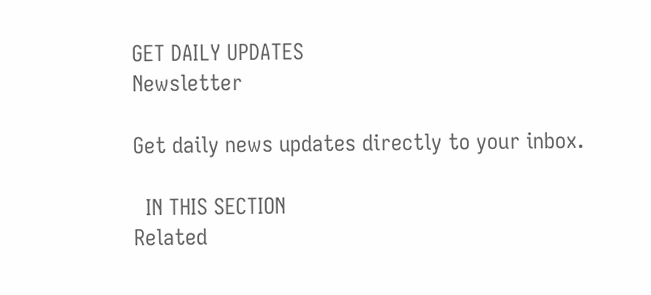GET DAILY UPDATES
Newsletter

Get daily news updates directly to your inbox.

  IN THIS SECTION
Related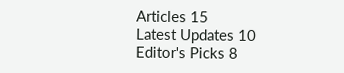Articles 15
Latest Updates 10
Editor's Picks 8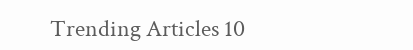Trending Articles 10